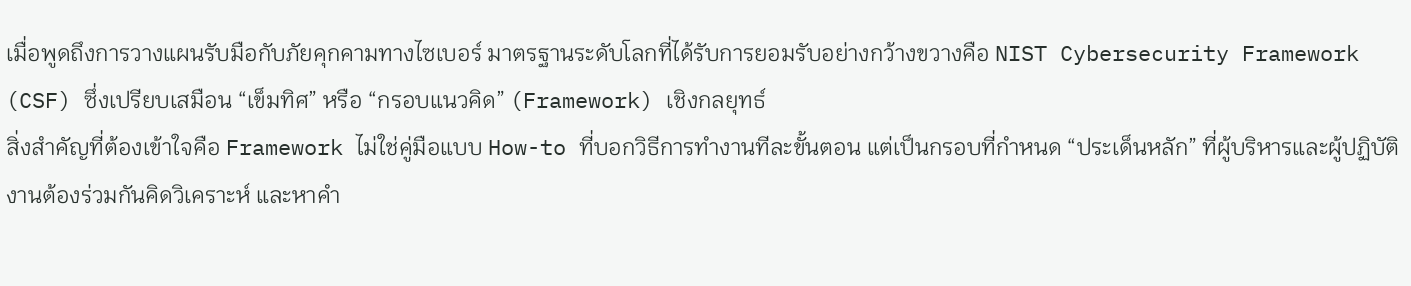เมื่อพูดถึงการวางแผนรับมือกับภัยคุกคามทางไซเบอร์ มาตรฐานระดับโลกที่ได้รับการยอมรับอย่างกว้างขวางคือ NIST Cybersecurity Framework (CSF) ซึ่งเปรียบเสมือน “เข็มทิศ” หรือ “กรอบแนวคิด” (Framework) เชิงกลยุทธ์
สิ่งสำคัญที่ต้องเข้าใจคือ Framework ไม่ใช่คู่มือแบบ How-to ที่บอกวิธีการทำงานทีละขั้นตอน แต่เป็นกรอบที่กำหนด “ประเด็นหลัก” ที่ผู้บริหารและผู้ปฏิบัติงานต้องร่วมกันคิดวิเคราะห์ และหาคำ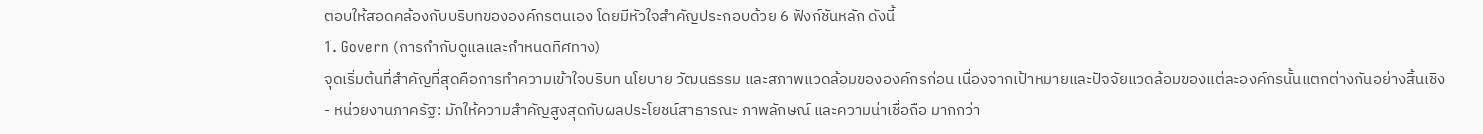ตอบให้สอดคล้องกับบริบทขององค์กรตนเอง โดยมีหัวใจสำคัญประกอบด้วย 6 ฟังก์ชันหลัก ดังนี้
1. Govern (การกำกับดูแลและกำหนดทิศทาง)
จุดเริ่มต้นที่สำคัญที่สุดคือการทำความเข้าใจบริบท นโยบาย วัฒนธรรม และสภาพแวดล้อมขององค์กรก่อน เนื่องจากเป้าหมายและปัจจัยแวดล้อมของแต่ละองค์กรนั้นแตกต่างกันอย่างสิ้นเชิง
- หน่วยงานภาครัฐ: มักให้ความสำคัญสูงสุดกับผลประโยชน์สาธารณะ ภาพลักษณ์ และความน่าเชื่อถือ มากกว่า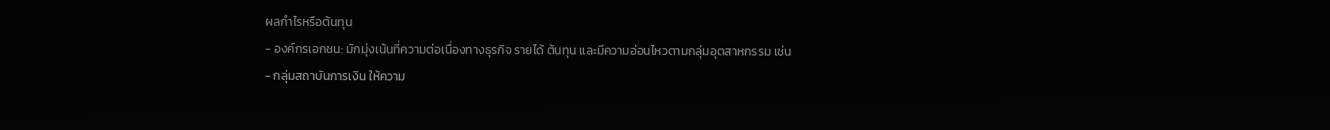ผลกำไรหรือต้นทุน
- องค์กรเอกชน: มักมุ่งเน้นที่ความต่อเนื่องทางธุรกิจ รายได้ ต้นทุน และมีความอ่อนไหวตามกลุ่มอุตสาหกรรม เช่น
- กลุ่มสถาบันการเงิน ให้ความ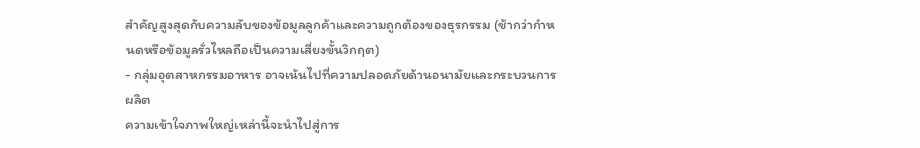สำคัญสูงสุดกับความลับของข้อมูลลูกค้าและความถูกต้องของธุรกรรม (ช้ากว่ากำหนดหรือข้อมูลรั่วไหลถือเป็นความเสี่ยงขั้นวิกฤต)
- กลุ่มอุตสาหกรรมอาหาร อาจเน้นไปที่ความปลอดภัยด้านอนามัยและกระบวนการผลิต
ความเข้าใจภาพใหญ่เหล่านี้จะนำไปสู่การ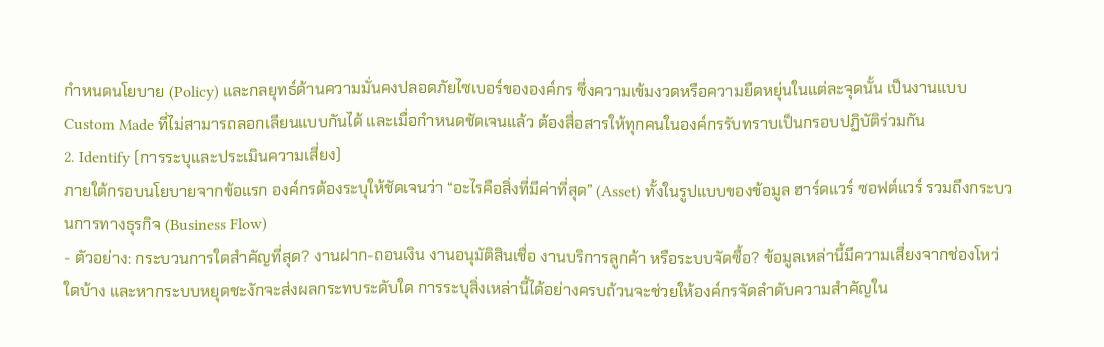กำหนดนโยบาย (Policy) และกลยุทธ์ด้านความมั่นคงปลอดภัยไซเบอร์ขององค์กร ซึ่งความเข้มงวดหรือความยืดหยุ่นในแต่ละจุดนั้น เป็นงานแบบ Custom Made ที่ไม่สามารถลอกเลียนแบบกันได้ และเมื่อกำหนดชัดเจนแล้ว ต้องสื่อสารให้ทุกคนในองค์กรรับทราบเป็นกรอบปฏิบัติร่วมกัน
2. Identify (การระบุและประเมินความเสี่ยง)
ภายใต้กรอบนโยบายจากข้อแรก องค์กรต้องระบุให้ชัดเจนว่า “อะไรคือสิ่งที่มีค่าที่สุด” (Asset) ทั้งในรูปแบบของข้อมูล ฮาร์ดแวร์ ซอฟต์แวร์ รวมถึงกระบวนการทางธุรกิจ (Business Flow)
- ตัวอย่าง: กระบวนการใดสำคัญที่สุด? งานฝาก-ถอนเงิน งานอนุมัติสินเชื่อ งานบริการลูกค้า หรือระบบจัดซื้อ? ข้อมูลเหล่านี้มีความเสี่ยงจากช่องโหว่ใดบ้าง และหากระบบหยุดชะงักจะส่งผลกระทบระดับใด การระบุสิ่งเหล่านี้ได้อย่างครบถ้วนจะช่วยให้องค์กรจัดลำดับความสำคัญใน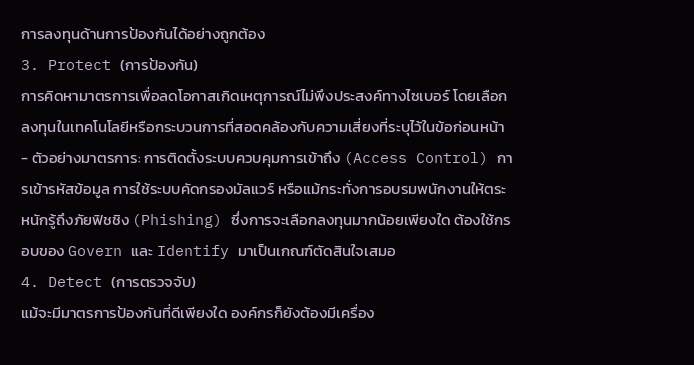การลงทุนด้านการป้องกันได้อย่างถูกต้อง
3. Protect (การป้องกัน)
การคิดหามาตรการเพื่อลดโอกาสเกิดเหตุการณ์ไม่พึงประสงค์ทางไซเบอร์ โดยเลือกลงทุนในเทคโนโลยีหรือกระบวนการที่สอดคล้องกับความเสี่ยงที่ระบุไว้ในข้อก่อนหน้า
- ตัวอย่างมาตรการ: การติดตั้งระบบควบคุมการเข้าถึง (Access Control) การเข้ารหัสข้อมูล การใช้ระบบคัดกรองมัลแวร์ หรือแม้กระทั่งการอบรมพนักงานให้ตระหนักรู้ถึงภัยฟิชชิง (Phishing) ซึ่งการจะเลือกลงทุนมากน้อยเพียงใด ต้องใช้กรอบของ Govern และ Identify มาเป็นเกณฑ์ตัดสินใจเสมอ
4. Detect (การตรวจจับ)
แม้จะมีมาตรการป้องกันที่ดีเพียงใด องค์กรก็ยังต้องมีเครื่อง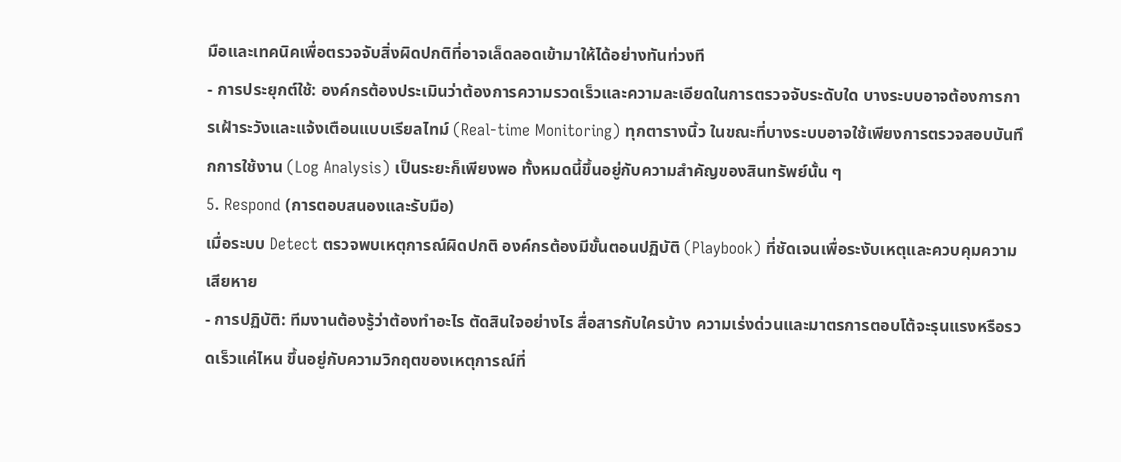มือและเทคนิคเพื่อตรวจจับสิ่งผิดปกติที่อาจเล็ดลอดเข้ามาให้ได้อย่างทันท่วงที
- การประยุกต์ใช้: องค์กรต้องประเมินว่าต้องการความรวดเร็วและความละเอียดในการตรวจจับระดับใด บางระบบอาจต้องการการเฝ้าระวังและแจ้งเตือนแบบเรียลไทม์ (Real-time Monitoring) ทุกตารางนิ้ว ในขณะที่บางระบบอาจใช้เพียงการตรวจสอบบันทึกการใช้งาน (Log Analysis) เป็นระยะก็เพียงพอ ทั้งหมดนี้ขึ้นอยู่กับความสำคัญของสินทรัพย์นั้น ๆ
5. Respond (การตอบสนองและรับมือ)
เมื่อระบบ Detect ตรวจพบเหตุการณ์ผิดปกติ องค์กรต้องมีขั้นตอนปฏิบัติ (Playbook) ที่ชัดเจนเพื่อระงับเหตุและควบคุมความเสียหาย
- การปฏิบัติ: ทีมงานต้องรู้ว่าต้องทำอะไร ตัดสินใจอย่างไร สื่อสารกับใครบ้าง ความเร่งด่วนและมาตรการตอบโต้จะรุนแรงหรือรวดเร็วแค่ไหน ขึ้นอยู่กับความวิกฤตของเหตุการณ์ที่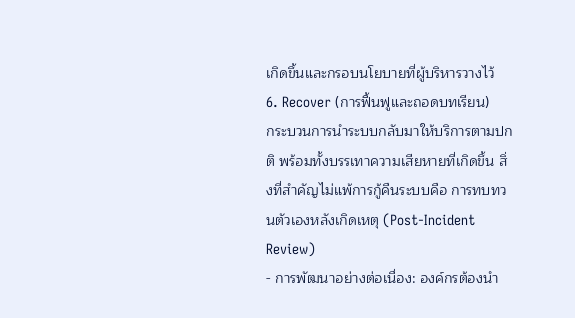เกิดขึ้นและกรอบนโยบายที่ผู้บริหารวางไว้
6. Recover (การฟื้นฟูและถอดบทเรียน)
กระบวนการนำระบบกลับมาให้บริการตามปกติ พร้อมทั้งบรรเทาความเสียหายที่เกิดขึ้น สิ่งที่สำคัญไม่แพ้การกู้คืนระบบคือ การทบทวนตัวเองหลังเกิดเหตุ (Post-Incident Review)
- การพัฒนาอย่างต่อเนื่อง: องค์กรต้องนำ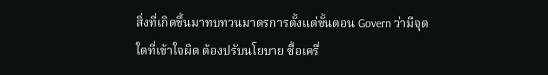สิ่งที่เกิดขึ้นมาทบทวนมาตรการตั้งแต่ขั้นตอน Govern ว่ามีจุดใดที่เข้าใจผิด ต้องปรับนโยบาย ซื้อเครื่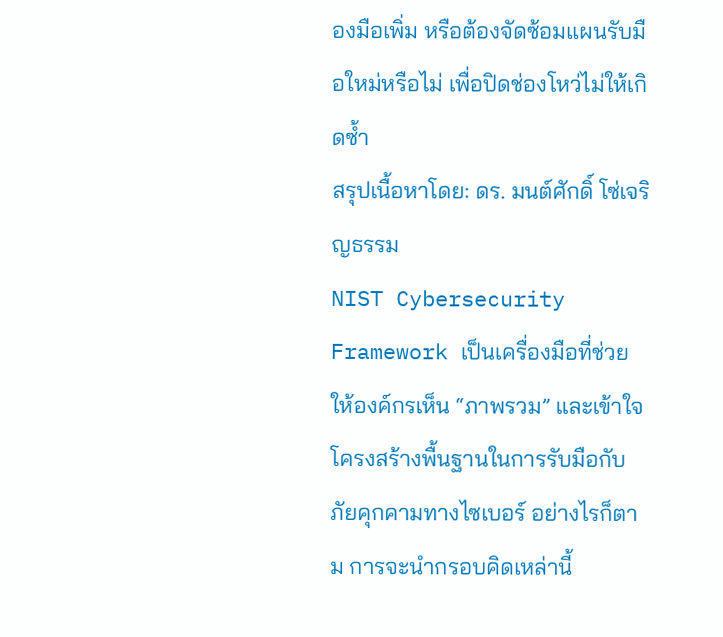องมือเพิ่ม หรือต้องจัดซ้อมแผนรับมือใหม่หรือไม่ เพื่อปิดช่องโหว่ไม่ให้เกิดซ้ำ
สรุปเนื้อหาโดย: ดร. มนต์ศักดิ์ โซ่เจริญธรรม
NIST Cybersecurity Framework เป็นเครื่องมือที่ช่วยให้องค์กรเห็น “ภาพรวม” และเข้าใจโครงสร้างพื้นฐานในการรับมือกับภัยคุกคามทางไซเบอร์ อย่างไรก็ตาม การจะนำกรอบคิดเหล่านี้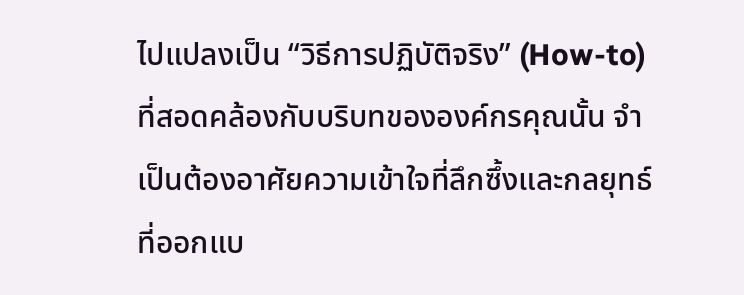ไปแปลงเป็น “วิธีการปฏิบัติจริง” (How-to) ที่สอดคล้องกับบริบทขององค์กรคุณนั้น จำเป็นต้องอาศัยความเข้าใจที่ลึกซึ้งและกลยุทธ์ที่ออกแบ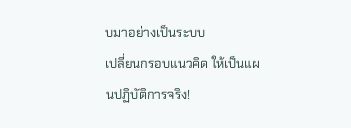บมาอย่างเป็นระบบ
เปลี่ยนกรอบแนวคิด ให้เป็นแผนปฏิบัติการจริง!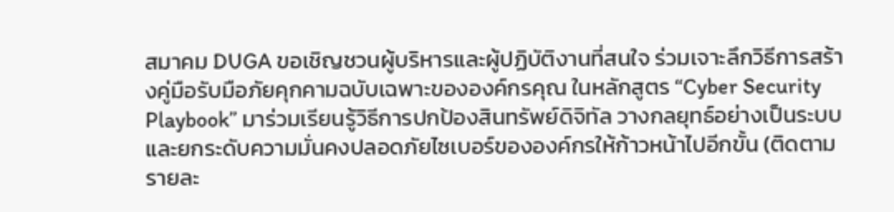สมาคม DUGA ขอเชิญชวนผู้บริหารและผู้ปฏิบัติงานที่สนใจ ร่วมเจาะลึกวิธีการสร้างคู่มือรับมือภัยคุกคามฉบับเฉพาะขององค์กรคุณ ในหลักสูตร “Cyber Security Playbook” มาร่วมเรียนรู้วิธีการปกป้องสินทรัพย์ดิจิทัล วางกลยุทธ์อย่างเป็นระบบ และยกระดับความมั่นคงปลอดภัยไซเบอร์ขององค์กรให้ก้าวหน้าไปอีกขั้น (ติดตามรายละ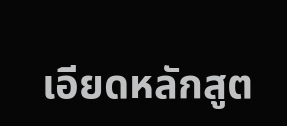เอียดหลักสูต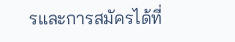รและการสมัครได้ที่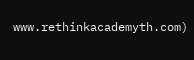www.rethinkacademyth.com)